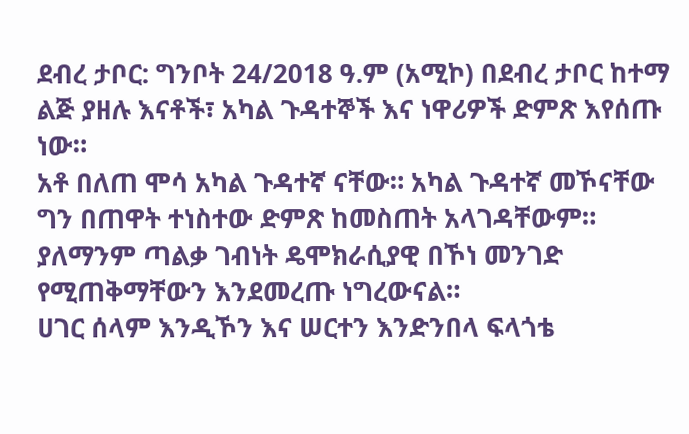ደብረ ታቦር: ግንቦት 24/2018 ዓ.ም (አሚኮ) በደብረ ታቦር ከተማ ልጅ ያዘሉ እናቶች፣ አካል ጉዳተኞች እና ነዋሪዎች ድምጽ እየሰጡ ነው።
አቶ በለጠ ሞሳ አካል ጉዳተኛ ናቸው። አካል ጉዳተኛ መኾናቸው ግን በጠዋት ተነስተው ድምጽ ከመስጠት አላገዳቸውም።
ያለማንም ጣልቃ ገብነት ዴሞክራሲያዊ በኾነ መንገድ የሚጠቅማቸውን እንደመረጡ ነግረውናል።
ሀገር ሰላም እንዲኾን እና ሠርተን እንድንበላ ፍላጎቴ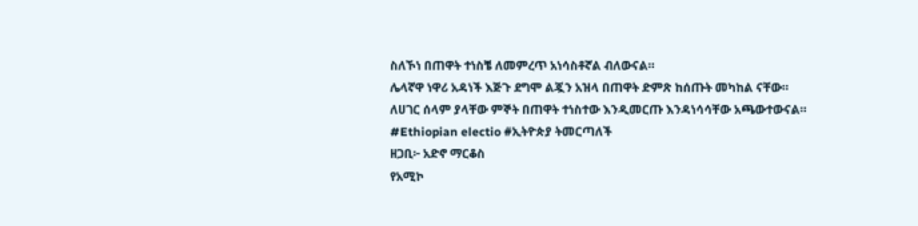ስለኾነ በጠዋት ተነስቼ ለመምረጥ አነሳስቶኛል ብለውናል።
ሌላኛዋ ነዋሪ አዳነች እጅጉ ደግሞ ልጇን አዝላ በጠዋት ድምጽ ከሰጡት መካከል ናቸው።
ለሀገር ሰላም ያላቸው ምኞት በጠዋት ተነስተው እንዲመርጡ እንዳነሳሳቸው አጫውተውናል።
#Ethiopian electio #ኢትዮጵያ ትመርጣለች
ዘጋቢ፦ አድኖ ማርቆስ
የአሚኮ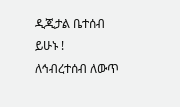ዲጂታል ቤተሰብ ይሁኑ !
ለኅብረተሰብ ለውጥ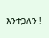እንተጋለን !